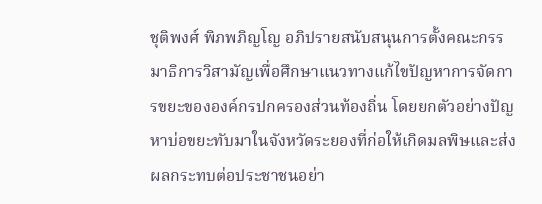ชุติพงศ์ พิภพภิญโญ อภิปรายสนับสนุนการตั้งคณะกรรมาธิการวิสามัญเพื่อศึกษาแนวทางแก้ไขปัญหาการจัดการขยะขององค์กรปกครองส่วนท้องถิ่น โดยยกตัวอย่างปัญหาบ่อขยะทับมาในจังหวัดระยองที่ก่อให้เกิดมลพิษและส่งผลกระทบต่อประชาชนอย่า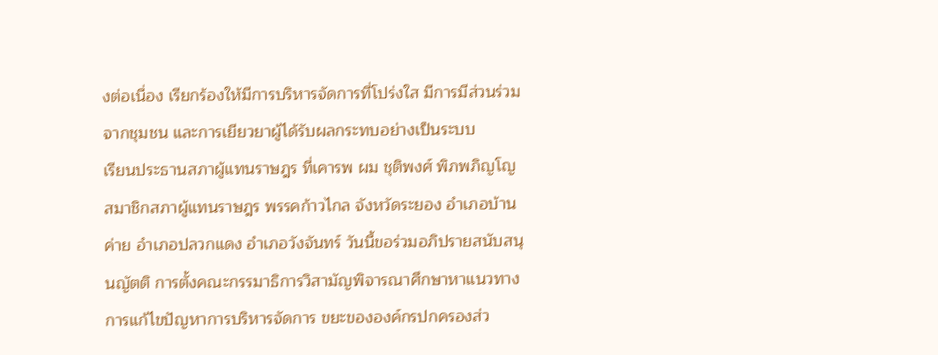งต่อเนื่อง เรียกร้องให้มีการบริหารจัดการที่โปร่งใส มีการมีส่วนร่วมจากชุมชน และการเยียวยาผู้ได้รับผลกระทบอย่างเป็นระบบ
เรียนประธานสภาผู้แทนราษฎร ที่เคารพ ผม ชุติพงศ์ พิภพภิญโญ สมาชิกสภาผู้แทนราษฎร พรรคก้าวไกล จังหวัดระยอง อำเภอบ้านค่าย อำเภอปลวกแดง อำเภอวังจันทร์ วันนี้ขอร่วมอภิปรายสนับสนุนญัตติ การตั้งคณะกรรมาธิการวิสามัญพิจารณาศึกษาหาแนวทางการแก้ไขปัญหาการบริหารจัดการ ขยะขององค์กรปกครองส่ว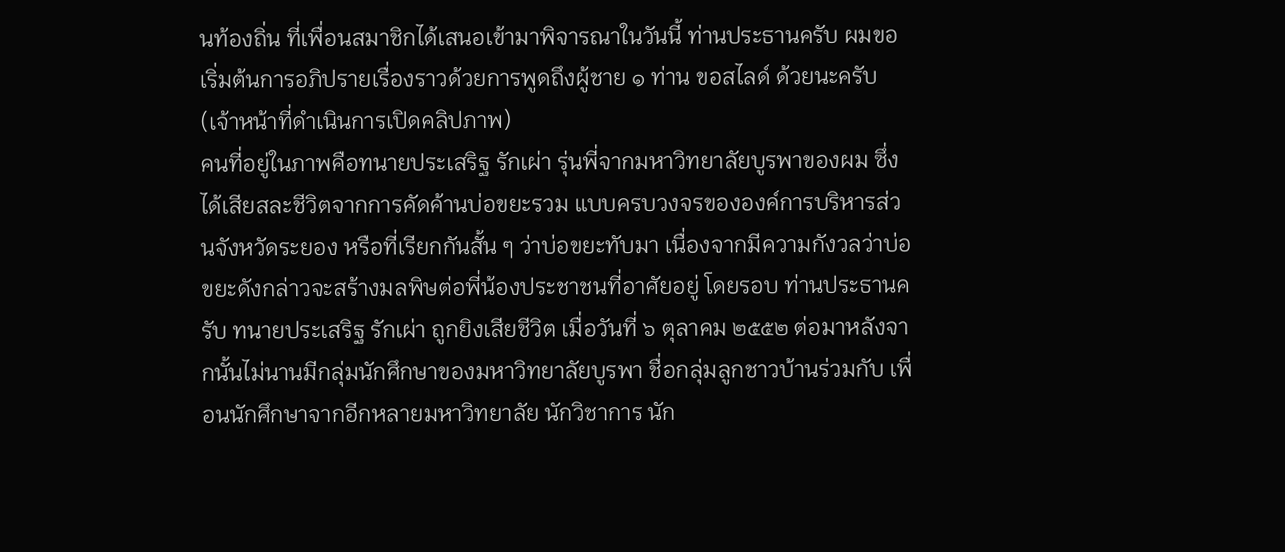นท้องถิ่น ที่เพื่อนสมาชิกได้เสนอเข้ามาพิจารณาในวันนี้ ท่านประธานครับ ผมขอเริ่มต้นการอภิปรายเรื่องราวด้วยการพูดถึงผู้ชาย ๑ ท่าน ขอสไลด์ ด้วยนะครับ
(เจ้าหน้าที่ดำเนินการเปิดคลิปภาพ)
คนที่อยู่ในภาพคือทนายประเสริฐ รักเผ่า รุ่นพี่จากมหาวิทยาลัยบูรพาของผม ซึ่งได้เสียสละชีวิตจากการคัดค้านบ่อขยะรวม แบบครบวงจรขององค์การบริหารส่วนจังหวัดระยอง หรือที่เรียกกันสั้น ๆ ว่าบ่อขยะทับมา เนื่องจากมีความกังวลว่าบ่อขยะดังกล่าวจะสร้างมลพิษต่อพี่น้องประชาชนที่อาศัยอยู่ โดยรอบ ท่านประธานครับ ทนายประเสริฐ รักเผ่า ถูกยิงเสียชีวิต เมื่อวันที่ ๖ ตุลาคม ๒๕๕๒ ต่อมาหลังจากนั้นไม่นานมีกลุ่มนักศึกษาของมหาวิทยาลัยบูรพา ชื่อกลุ่มลูกชาวบ้านร่วมกับ เพื่อนนักศึกษาจากอีกหลายมหาวิทยาลัย นักวิชาการ นัก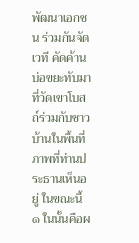พัฒนาเอกชน ร่วมกันจัดเวที คัดค้านบ่อขยะทับมาที่วัดเขาโบสถ์ร่วมกับชาวบ้านในพื้นที่ ภาพที่ท่านประธานเห็นอยู่ ในขณะนี้ ๑ ในนั้นคือผ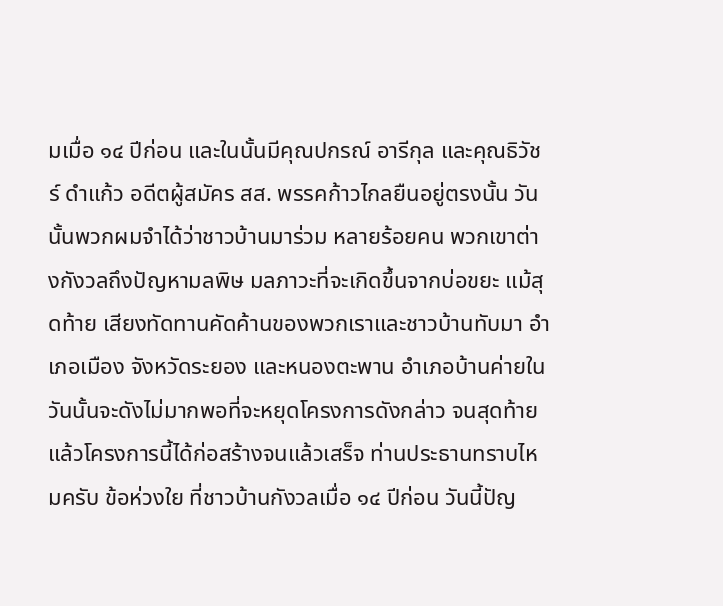มเมื่อ ๑๔ ปีก่อน และในนั้นมีคุณปกรณ์ อารีกุล และคุณธิวัชร์ ดำแก้ว อดีตผู้สมัคร สส. พรรคก้าวไกลยืนอยู่ตรงนั้น วันนั้นพวกผมจำได้ว่าชาวบ้านมาร่วม หลายร้อยคน พวกเขาต่างกังวลถึงปัญหามลพิษ มลภาวะที่จะเกิดขึ้นจากบ่อขยะ แม้สุดท้าย เสียงทัดทานคัดค้านของพวกเราและชาวบ้านทับมา อำเภอเมือง จังหวัดระยอง และหนองตะพาน อำเภอบ้านค่ายในวันนั้นจะดังไม่มากพอที่จะหยุดโครงการดังกล่าว จนสุดท้ายแล้วโครงการนี้ได้ก่อสร้างจนแล้วเสร็จ ท่านประธานทราบไหมครับ ข้อห่วงใย ที่ชาวบ้านกังวลเมื่อ ๑๔ ปีก่อน วันนี้ปัญ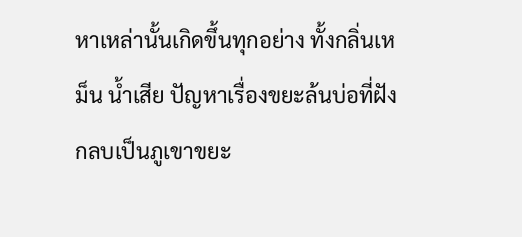หาเหล่านั้นเกิดขึ้นทุกอย่าง ทั้งกลิ่นเหม็น น้ำเสีย ปัญหาเรื่องขยะล้นบ่อที่ฝังกลบเป็นภูเขาขยะ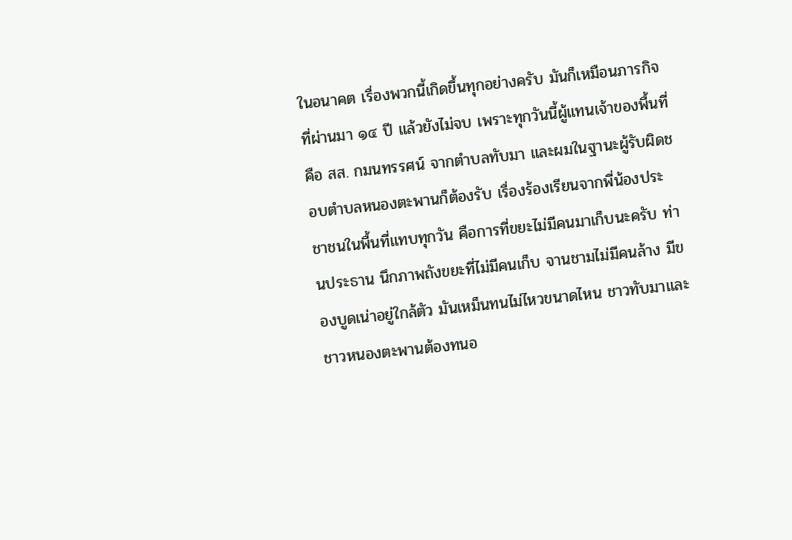ในอนาคต เรื่องพวกนี้เกิดขึ้นทุกอย่างครับ มันก็เหมือนภารกิจที่ผ่านมา ๑๔ ปี แล้วยังไม่จบ เพราะทุกวันนี้ผู้แทนเจ้าของพื้นที่ คือ สส. กมนทรรศน์ จากตำบลทับมา และผมในฐานะผู้รับผิดชอบตำบลหนองตะพานก็ต้องรับ เรื่องร้องเรียนจากพี่น้องประชาชนในพื้นที่แทบทุกวัน คือการที่ขยะไม่มีคนมาเก็บนะครับ ท่านประธาน นึกภาพถังขยะที่ไม่มีคนเก็บ จานชามไม่มีคนล้าง มีของบูดเน่าอยู่ใกล้ตัว มันเหม็นทนไม่ไหวขนาดไหน ชาวทับมาและชาวหนองตะพานต้องทนอ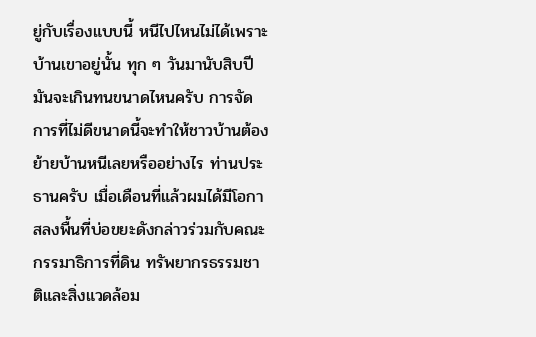ยู่กับเรื่องแบบนี้ หนีไปไหนไม่ได้เพราะบ้านเขาอยู่นั้น ทุก ๆ วันมานับสิบปีมันจะเกินทนขนาดไหนครับ การจัดการที่ไม่ดีขนาดนี้จะทำให้ชาวบ้านต้องย้ายบ้านหนีเลยหรืออย่างไร ท่านประธานครับ เมื่อเดือนที่แล้วผมได้มีโอกาสลงพื้นที่บ่อขยะดังกล่าวร่วมกับคณะกรรมาธิการที่ดิน ทรัพยากรธรรมชาติและสิ่งแวดล้อม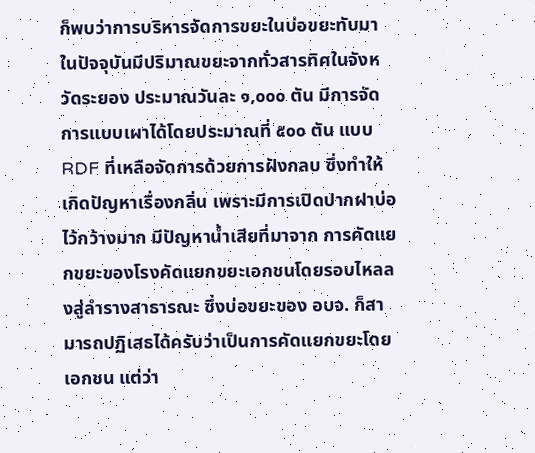ก็พบว่าการบริหารจัดการขยะในบ่อขยะทับมา ในปัจจุบันมีปริมาณขยะจากทั่วสารทิศในจังหวัดระยอง ประมาณวันละ ๑,๐๐๐ ตัน มีการจัดการแบบเผาได้โดยประมาณที่ ๕๐๐ ตัน แบบ RDF ที่เหลือจัดการด้วยการฝังกลบ ซึ่งทำให้เกิดปัญหาเรื่องกลิ่น เพราะมีการเปิดปากฝาบ่อไว้กว้างมาก มีปัญหาน้ำเสียที่มาจาก การคัดแยกขยะของโรงคัดแยกขยะเอกชนโดยรอบไหลลงสู่ลำรางสาธารณะ ซึ่งบ่อขยะของ อบจ. ก็สามารถปฏิเสธได้ครับว่าเป็นการคัดแยกขยะโดยเอกชน แต่ว่า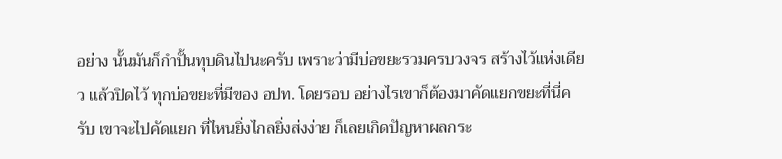อย่าง นั้นมันก็กำปั้นทุบดินไปนะครับ เพราะว่ามีบ่อขยะรวมครบวงจร สร้างไว้แห่งเดียว แล้วปิดไว้ ทุกบ่อขยะที่มีของ อปท. โดยรอบ อย่างไรเขาก็ต้องมาคัดแยกขยะที่นี่ครับ เขาจะไปคัดแยก ที่ไหนยิ่งไกลยิ่งส่งง่าย ก็เลยเกิดปัญหาผลกระ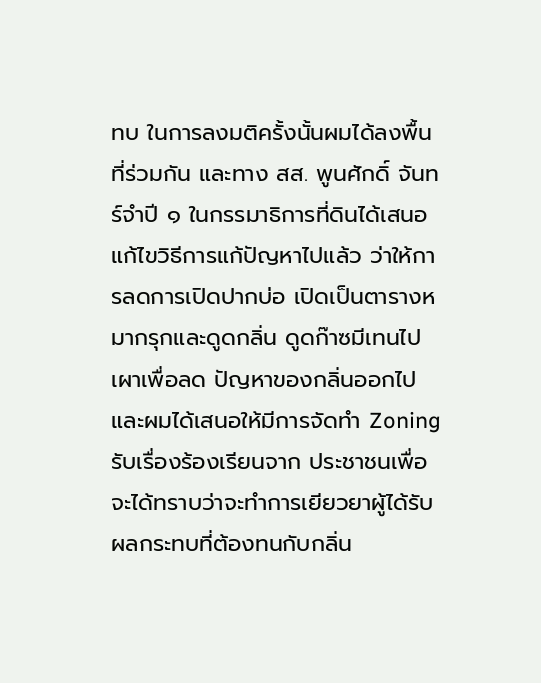ทบ ในการลงมติครั้งนั้นผมได้ลงพื้นที่ร่วมกัน และทาง สส. พูนศักดิ์ จันทร์จำปี ๑ ในกรรมาธิการที่ดินได้เสนอแก้ไขวิธีการแก้ปัญหาไปแล้ว ว่าให้การลดการเปิดปากบ่อ เปิดเป็นตารางหมากรุกและดูดกลิ่น ดูดก๊าซมีเทนไปเผาเพื่อลด ปัญหาของกลิ่นออกไป และผมได้เสนอให้มีการจัดทำ Zoning รับเรื่องร้องเรียนจาก ประชาชนเพื่อจะได้ทราบว่าจะทำการเยียวยาผู้ได้รับผลกระทบที่ต้องทนกับกลิ่น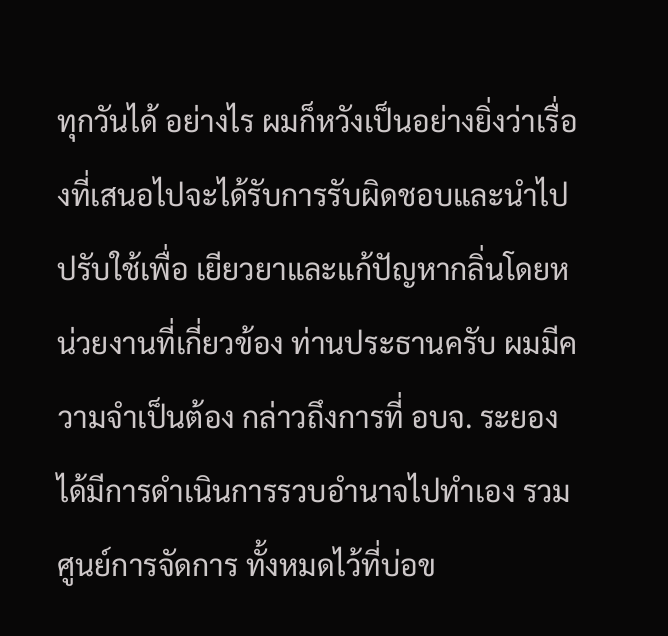ทุกวันได้ อย่างไร ผมก็หวังเป็นอย่างยิ่งว่าเรื่องที่เสนอไปจะได้รับการรับผิดชอบและนำไปปรับใช้เพื่อ เยียวยาและแก้ปัญหากลิ่นโดยหน่วยงานที่เกี่ยวข้อง ท่านประธานครับ ผมมีความจำเป็นต้อง กล่าวถึงการที่ อบจ. ระยอง ได้มีการดำเนินการรวบอำนาจไปทำเอง รวมศูนย์การจัดการ ทั้งหมดไว้ที่บ่อข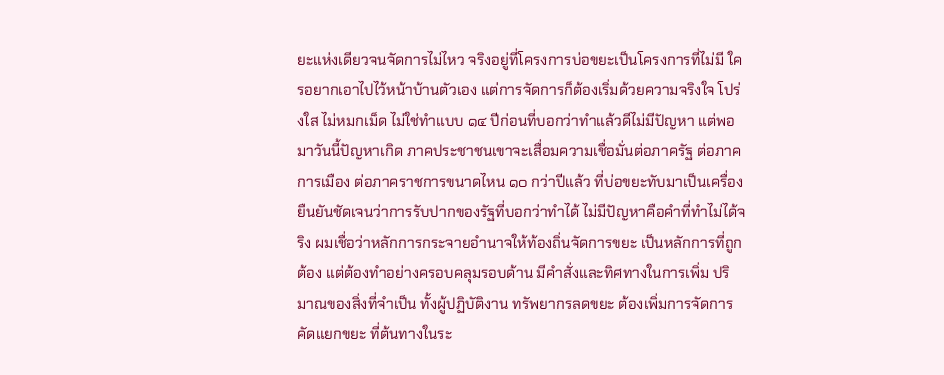ยะแห่งเดียวจนจัดการไม่ไหว จริงอยู่ที่โครงการบ่อขยะเป็นโครงการที่ไม่มี ใครอยากเอาไปไว้หน้าบ้านตัวเอง แต่การจัดการก็ต้องเริ่มด้วยความจริงใจ โปร่งใส ไม่หมกเม็ด ไม่ใช่ทำแบบ ๑๔ ปีก่อนที่บอกว่าทำแล้วดีไม่มีปัญหา แต่พอมาวันนี้ปัญหาเกิด ภาคประชาชนเขาจะเสื่อมความเชื่อมั่นต่อภาครัฐ ต่อภาคการเมือง ต่อภาคราชการขนาดไหน ๑๐ กว่าปีแล้ว ที่บ่อขยะทับมาเป็นเครื่องยืนยันชัดเจนว่าการรับปากของรัฐที่บอกว่าทำได้ ไม่มีปัญหาคือคำที่ทำไม่ได้จริง ผมเชื่อว่าหลักการกระจายอำนาจให้ท้องถิ่นจัดการขยะ เป็นหลักการที่ถูกต้อง แต่ต้องทำอย่างครอบคลุมรอบด้าน มีคำสั่งและทิศทางในการเพิ่ม ปริมาณของสิ่งที่จำเป็น ทั้งผู้ปฏิบัติงาน ทรัพยากรลดขยะ ต้องเพิ่มการจัดการคัดแยกขยะ ที่ต้นทางในระ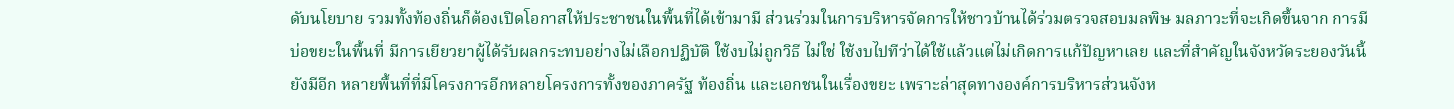ดับนโยบาย รวมทั้งท้องถิ่นก็ต้องเปิดโอกาสให้ประชาชนในพื้นที่ได้เข้ามามี ส่วนร่วมในการบริหารจัดการให้ชาวบ้านได้ร่วมตรวจสอบมลพิษ มลภาวะที่จะเกิดขึ้นจาก การมีบ่อขยะในพื้นที่ มีการเยียวยาผู้ได้รับผลกระทบอย่างไม่เลือกปฏิบัติ ใช้งบไม่ถูกวิธี ไม่ใช่ ใช้งบไปทีว่าได้ใช้แล้วแต่ไม่เกิดการแก้ปัญหาเลย และที่สำคัญในจังหวัดระยองวันนี้ยังมีอีก หลายพื้นที่ที่มีโครงการอีกหลายโครงการทั้งของภาครัฐ ท้องถิ่น และเอกชนในเรื่องขยะ เพราะล่าสุดทางองค์การบริหารส่วนจังห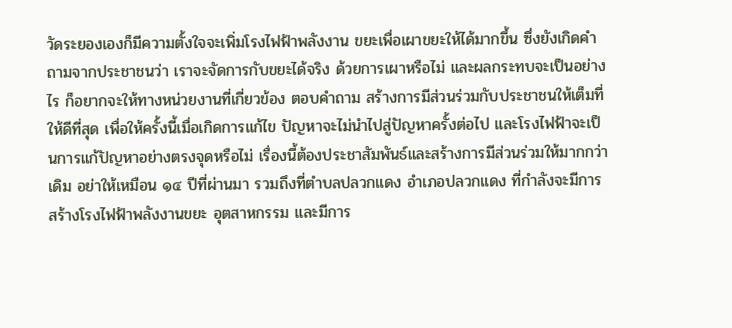วัดระยองเองก็มีความตั้งใจจะเพิ่มโรงไฟฟ้าพลังงาน ขยะเพื่อเผาขยะให้ได้มากขึ้น ซึ่งยังเกิดคำถามจากประชาชนว่า เราจะจัดการกับขยะได้จริง ด้วยการเผาหรือไม่ และผลกระทบจะเป็นอย่างไร ก็อยากจะให้ทางหน่วยงานที่เกี่ยวข้อง ตอบคำถาม สร้างการมีส่วนร่วมกับประชาชนให้เต็มที่ ให้ดีที่สุด เพื่อให้ครั้งนี้เมื่อเกิดการแก้ไข ปัญหาจะไม่นำไปสู่ปัญหาครั้งต่อไป และโรงไฟฟ้าจะเป็นการแก้ปัญหาอย่างตรงจุดหรือไม่ เรื่องนี้ต้องประชาสัมพันธ์และสร้างการมีส่วนร่วมให้มากกว่าเดิม อย่าให้เหมือน ๑๔ ปีที่ผ่านมา รวมถึงที่ตำบลปลวกแดง อำเภอปลวกแดง ที่กำลังจะมีการสร้างโรงไฟฟ้าพลังงานขยะ อุตสาหกรรม และมีการ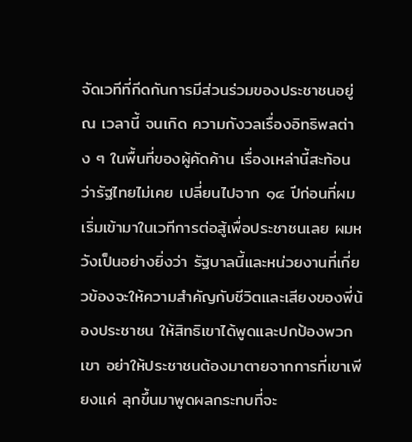จัดเวทีที่กีดกันการมีส่วนร่วมของประชาชนอยู่ ณ เวลานี้ จนเกิด ความกังวลเรื่องอิทธิพลต่าง ๆ ในพื้นที่ของผู้คัดค้าน เรื่องเหล่านี้สะท้อนว่ารัฐไทยไม่เคย เปลี่ยนไปจาก ๑๔ ปีก่อนที่ผมเริ่มเข้ามาในเวทีการต่อสู้เพื่อประชาชนเลย ผมหวังเป็นอย่างยิ่งว่า รัฐบาลนี้และหน่วยงานที่เกี่ยวข้องจะให้ความสำคัญกับชีวิตและเสียงของพี่น้องประชาชน ให้สิทธิเขาได้พูดและปกป้องพวกเขา อย่าให้ประชาชนต้องมาตายจากการที่เขาเพียงแค่ ลุกขึ้นมาพูดผลกระทบที่จะ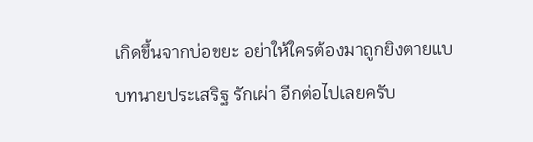เกิดขึ้นจากบ่อขยะ อย่าให้ใครต้องมาถูกยิงตายแบบทนายประเสริฐ รักเผ่า อีกต่อไปเลยครับ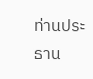ท่านประธาน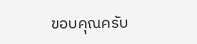ขอบคุณครับ